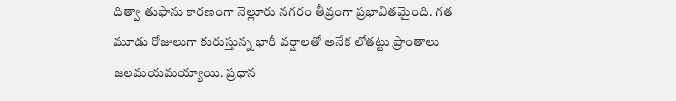దిత్వా తుఫాను కారణంగా నెల్లూరు నగరం తీవ్రంగా ప్రభావితమైంది. గత మూడు రోజులుగా కురుస్తున్న భారీ వర్షాలతో అనేక లోతట్టు ప్రాంతాలు జలమయమయ్యాయి. ప్రధాన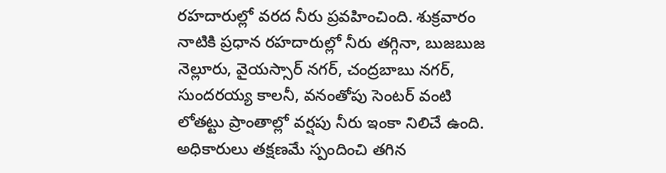రహదారుల్లో వరద నీరు ప్రవహించింది. శుక్రవారం నాటికి ప్రధాన రహదారుల్లో నీరు తగ్గినా, బుజబుజ నెల్లూరు, వైయస్సార్ నగర్, చంద్రబాబు నగర్, సుందరయ్య కాలనీ, వనంతోపు సెంటర్ వంటి లోతట్టు ప్రాంతాల్లో వర్షపు నీరు ఇంకా నిలిచే ఉంది. అధికారులు తక్షణమే స్పందించి తగిన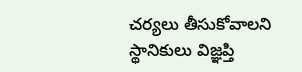చర్యలు తీసుకోవాలని స్థానికులు విజ్ఞప్తి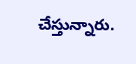చేస్తున్నారు.